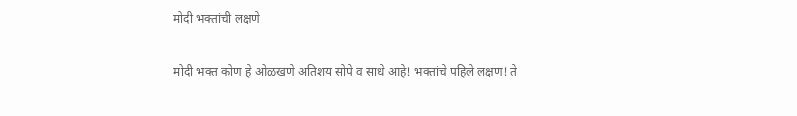मोदी भक्तांची लक्षणे

मोदी भक्त कोण हे ओळखणे अतिशय सोपे व साधे आहे! भक्तांचे पहिले लक्षण! ते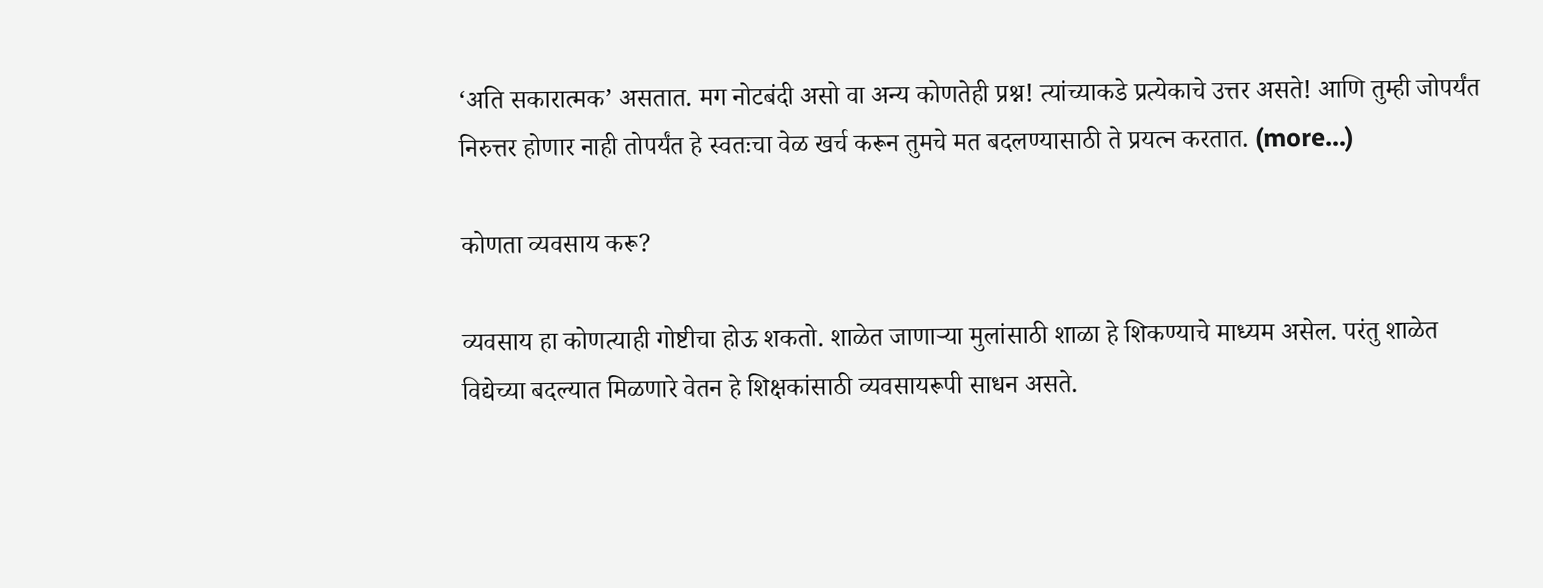‘अति सकारात्मक’ असतात. मग नोटबंदी असो वा अन्य कोणतेही प्रश्न! त्यांच्याकडे प्रत्येकाचे उत्तर असते! आणि तुम्ही जोपर्यंत निरुत्तर होणार नाही तोपर्यंत हे स्वतःचा वेळ खर्च करून तुमचे मत बदलण्यासाठी ते प्रयत्न करतात. (more…)

कोणता व्यवसाय करू?

व्यवसाय हा कोणत्याही गोष्टीचा होऊ शकतो. शाळेत जाणाऱ्या मुलांसाठी शाळा हे शिकण्याचे माध्यम असेल. परंतु शाळेत विद्येच्या बदल्यात मिळणारे वेतन हे शिक्षकांसाठी व्यवसायरूपी साधन असते.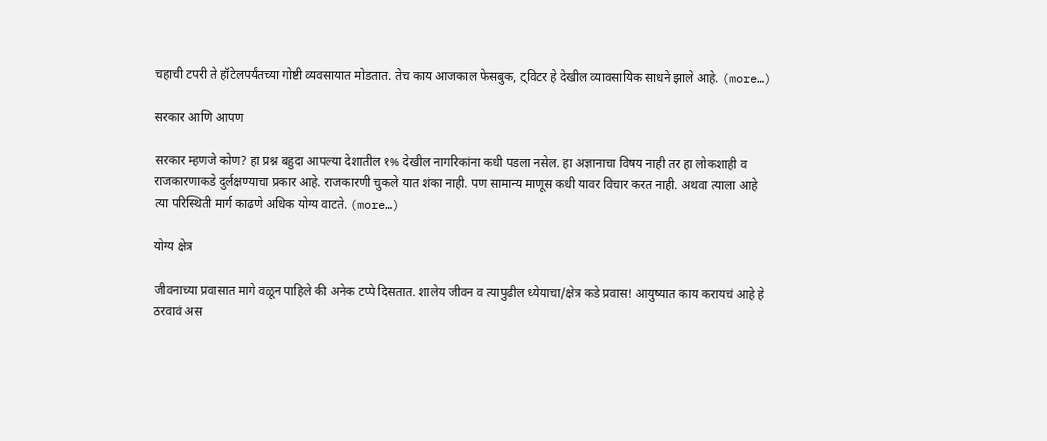चहाची टपरी ते हॉटेलपर्यंतच्या गोष्टी व्यवसायात मोडतात. तेच काय आजकाल फेसबुक, ट्विटर हे देखील व्यावसायिक साधने झाले आहे. (more…)

सरकार आणि आपण

सरकार म्हणजे कोण? हा प्रश्न बहुदा आपल्या देशातील १% देखील नागरिकांना कधी पडला नसेल. हा अज्ञानाचा विषय नाही तर हा लोकशाही व राजकारणाकडे दुर्लक्षण्याचा प्रकार आहे. राजकारणी चुकले यात शंका नाही. पण सामान्य माणूस कधी यावर विचार करत नाही. अथवा त्याला आहे त्या परिस्थिती मार्ग काढणे अधिक योग्य वाटते. (more…)

योग्य क्षेत्र

जीवनाच्या प्रवासात मागे वळून पाहिले की अनेक टप्पे दिसतात. शालेय जीवन व त्यापुढील ध्येयाचा/क्षेत्र कडे प्रवास! आयुष्यात काय करायचं आहे हे ठरवावं अस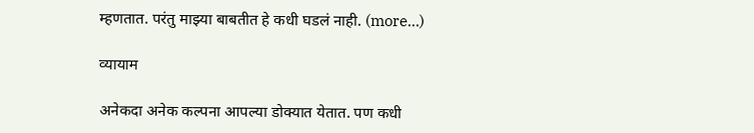म्हणतात. परंतु माझ्या बाबतीत हे कधी घडलं नाही. (more…)

व्यायाम

अनेकदा अनेक कल्पना आपल्या डोक्यात येतात. पण कधी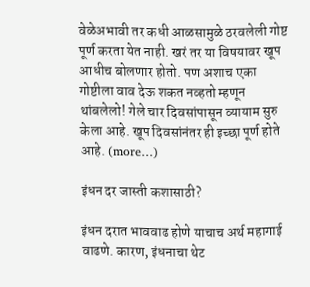वेळेअभावी तर कधी आळसामुळे ठरवलेली गोष्ट पूर्ण करता येत नाही. खरं तर या विषयावर खूप आधीच बोलणार होतो. पण अशाच एका गोष्टीला वाव देऊ शकत नव्हतो म्हणून थांबलेलो! गेले चार दिवसांपासून व्यायाम सुरु केला आहे. खूप दिवसांनंतर ही इच्छा पूर्ण होते आहे. (more…)

इंधन दर जास्ती कशासाठी?

इंधन दरात भाववाढ होणे याचाच अर्थ महागाई वाढणे. कारण, इंधनाचा थेट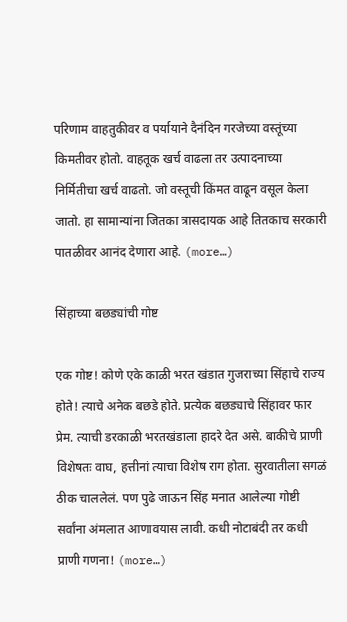परिणाम वाहतुकीवर व पर्यायाने दैनंदिन गरजेच्या वस्तूंच्या किमतीवर होतो. वाहतूक खर्च वाढला तर उत्पादनाच्या निर्मितीचा खर्च वाढतो. जो वस्तूची किंमत वाढून वसूल केला जातो. हा सामान्यांना जितका त्रासदायक आहे तितकाच सरकारी पातळीवर आनंद देणारा आहे. (more…)

सिंहाच्या बछड्यांची गोष्ट

एक गोष्ट! कोणे एके काळी भरत खंडात गुजराच्या सिंहाचे राज्य होते! त्याचे अनेक बछडे होते. प्रत्येक बछड्याचे सिंहावर फार प्रेम. त्याची डरकाळी भरतखंडाला हादरे देत असे. बाकीचे प्राणी विशेषतः वाघ, हत्तीनां त्याचा विशेष राग होता. सुरवातीला सगळं ठीक चाललेलं. पण पुढे जाऊन सिंह मनात आलेल्या गोष्टी सर्वांना अंमलात आणावयास लावी. कधी नोटाबंदी तर कधी प्राणी गणना! (more…)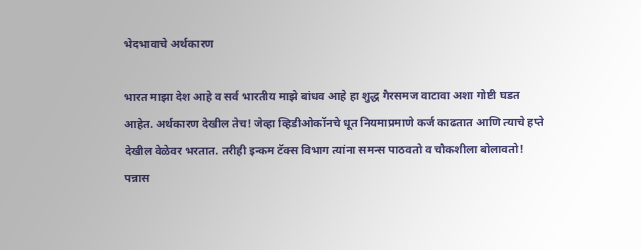भेदभावाचे अर्थकारण

भारत माझा देश आहे व सर्व भारतीय माझे बांधव आहे हा शुद्ध गैरसमज वाटावा अशा गोष्टी घडत आहेत. अर्थकारण देखील तेच! जेव्हा व्हिडीओकॉनचे धूत नियमाप्रमाणे कर्ज काढतात आणि त्याचे हप्ते देखील वेळेवर भरतात. तरीही इन्कम टॅक्स विभाग त्यांना समन्स पाठवतो व चौकशीला बोलावतो! पन्नास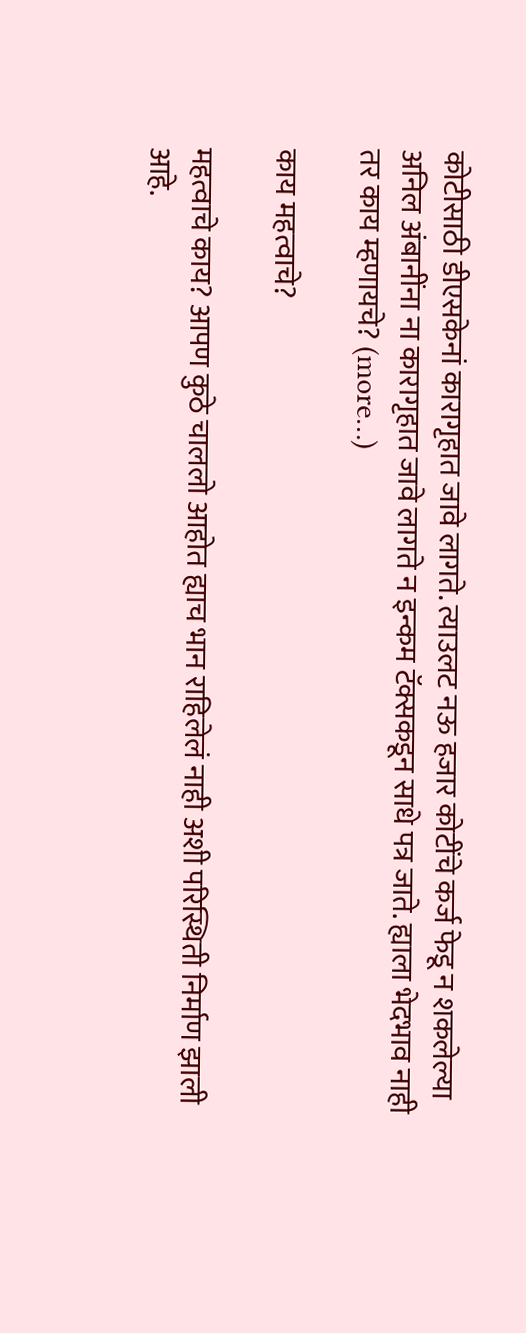कोटीसाठी डीएसकेनां कारागृहात जावे लागते. त्याउलट नऊ हजार कोटींचे कर्ज फेडू न शकलेल्या अनिल अंबानींना ना कारागृहात जावे लागते न इन्कम टॅक्सकडून साधे पत्र जाते. ह्याला भेदभाव नाही तर काय म्हणायचे? (more…)

काय महत्वाचे?

महत्वाचे काय? आपण कुठे चाललो आहोत ह्याच भान राहिलेलं नाही अशी परिस्थिती निर्माण झाली आहे.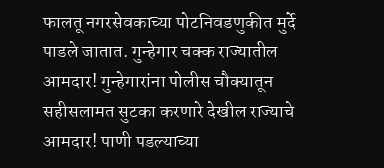फालतू नगरसेवकाच्या पोटनिवडणुकीत मुर्दे पाडले जातात. गुन्हेगार चक्क राज्यातील आमदार! गुन्हेगारांना पोलीस चौक्यातून सहीसलामत सुटका करणारे देखील राज्याचे आमदार! पाणी पडल्याच्या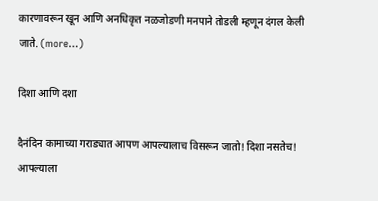कारणावरून खून आणि अनधिकृत नळजोडणी मनपाने तोडली म्हणून दंगल केली जाते. (more…)

दिशा आणि दशा

दैनंदिन कामाच्या गराड्यात आपण आपल्यालाच विसरून जातो! दिशा नसतेच! आपल्याला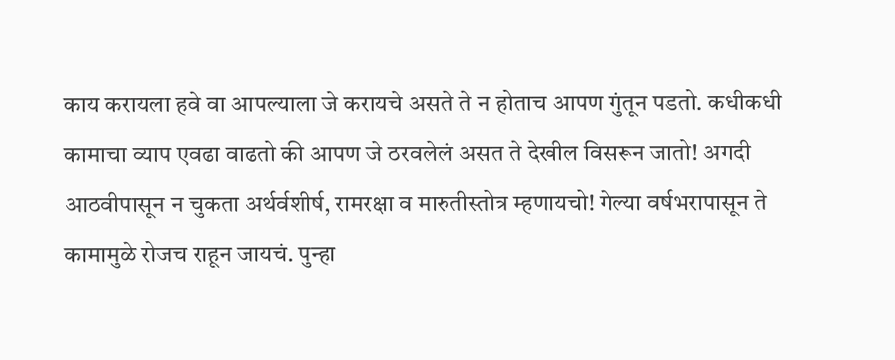काय करायला हवे वा आपल्याला जे करायचे असते ते न होताच आपण गुंतून पडतो. कधीकधी कामाचा व्याप एवढा वाढतो की आपण जे ठरवलेलं असत ते देखील विसरून जातो! अगदी आठवीपासून न चुकता अर्थर्वशीर्ष, रामरक्षा व मारुतीस्तोत्र म्हणायचो! गेल्या वर्षभरापासून ते कामामुळे रोजच राहून जायचं. पुन्हा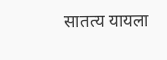सातत्य यायला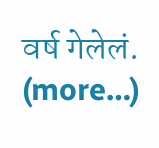वर्ष गेलेलं. (more…)